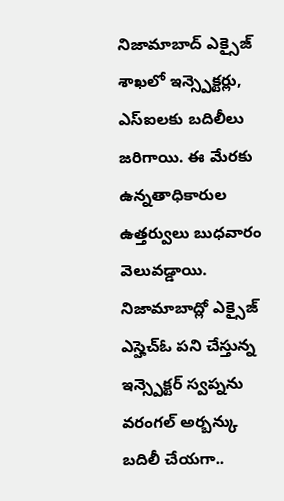నిజామాబాద్ ఎక్సైజ్ శాఖలో ఇన్స్పెక్టర్లు, ఎస్ఐలకు బదిలీలు జరిగాయి. ఈ మేరకు ఉన్నతాధికారుల ఉత్తర్వులు బుధవారం వెలువడ్డాయి.
నిజామాబాద్లో ఎక్సైజ్ ఎస్హెచ్ఓ పని చేస్తున్న ఇన్స్పెక్టర్ స్వప్నను వరంగల్ అర్బన్కు బదిలీ చేయగా..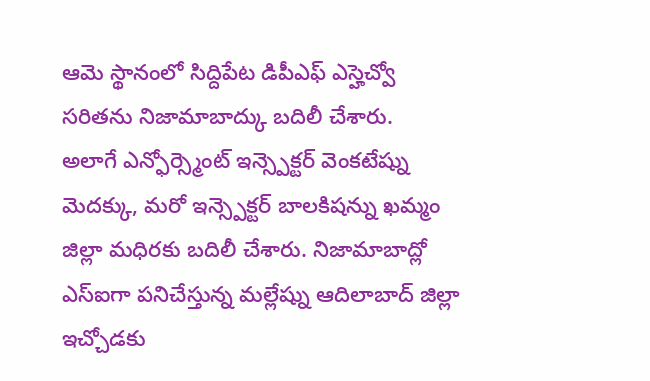ఆమె స్థానంలో సిద్దిపేట డిపీఎఫ్ ఎస్హెచ్వో సరితను నిజామాబాద్కు బదిలీ చేశారు.
అలాగే ఎన్ఫోర్స్మెంట్ ఇన్స్పెక్టర్ వెంకటేష్ను మెదక్కు, మరో ఇన్స్పెక్టర్ బాలకిషన్ను ఖమ్మం జిల్లా మధిరకు బదిలీ చేశారు. నిజామాబాద్లో ఎస్ఐగా పనిచేస్తున్న మల్లేష్ను ఆదిలాబాద్ జిల్లా ఇచ్చోడకు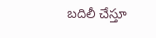బదిలీ చేస్తూ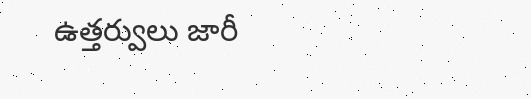ఉత్తర్వులు జారీ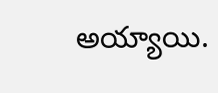అయ్యాయి.